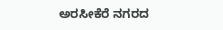ಅರಸೀಕೆರೆ ನಗರದ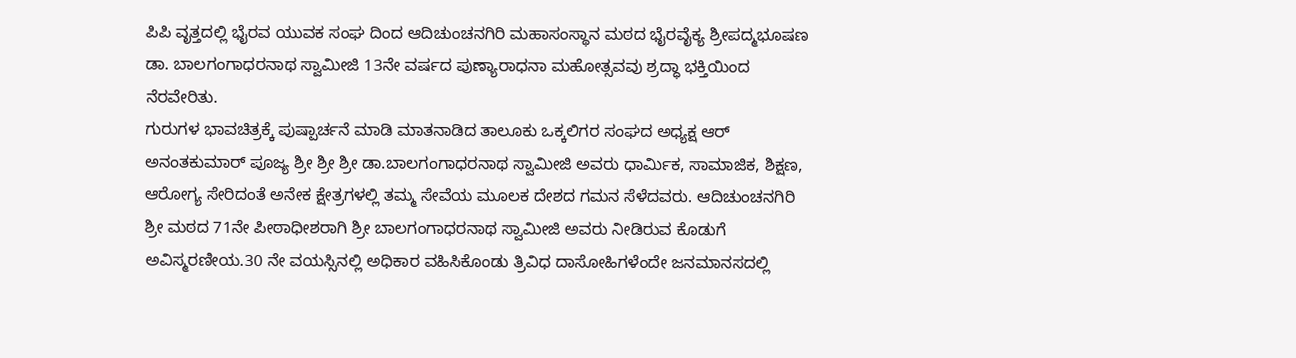ಪಿಪಿ ವೃತ್ತದಲ್ಲಿ ಭೈರವ ಯುವಕ ಸಂಘ ದಿಂದ ಆದಿಚುಂಚನಗಿರಿ ಮಹಾಸಂಸ್ಥಾನ ಮಠದ ಭೈರವೈಕ್ಯ ಶ್ರೀಪದ್ಮಭೂಷಣ ಡಾ. ಬಾಲಗಂಗಾಧರನಾಥ ಸ್ವಾಮೀಜಿ 13ನೇ ವರ್ಷದ ಪುಣ್ಯಾರಾಧನಾ ಮಹೋತ್ಸವವು ಶ್ರದ್ಧಾ ಭಕ್ತಿಯಿಂದ ನೆರವೇರಿತು.
ಗುರುಗಳ ಭಾವಚಿತ್ರಕ್ಕೆ ಪುಷ್ಪಾರ್ಚನೆ ಮಾಡಿ ಮಾತನಾಡಿದ ತಾಲೂಕು ಒಕ್ಕಲಿಗರ ಸಂಘದ ಅಧ್ಯಕ್ಷ ಆರ್ ಅನಂತಕುಮಾರ್ ಪೂಜ್ಯ ಶ್ರೀ ಶ್ರೀ ಶ್ರೀ ಡಾ.ಬಾಲಗಂಗಾಧರನಾಥ ಸ್ವಾಮೀಜಿ ಅವರು ಧಾರ್ಮಿಕ, ಸಾಮಾಜಿಕ, ಶಿಕ್ಷಣ, ಆರೋಗ್ಯ ಸೇರಿದಂತೆ ಅನೇಕ ಕ್ಷೇತ್ರಗಳಲ್ಲಿ ತಮ್ಮ ಸೇವೆಯ ಮೂಲಕ ದೇಶದ ಗಮನ ಸೆಳೆದವರು. ಆದಿಚುಂಚನಗಿರಿ ಶ್ರೀ ಮಠದ 71ನೇ ಪೀಠಾಧೀಶರಾಗಿ ಶ್ರೀ ಬಾಲಗಂಗಾಧರನಾಥ ಸ್ವಾಮೀಜಿ ಅವರು ನೀಡಿರುವ ಕೊಡುಗೆ ಅವಿಸ್ಮರಣೀಯ.30 ನೇ ವಯಸ್ಸಿನಲ್ಲಿ ಅಧಿಕಾರ ವಹಿಸಿಕೊಂಡು ತ್ರಿವಿಧ ದಾಸೋಹಿಗಳೆಂದೇ ಜನಮಾನಸದಲ್ಲಿ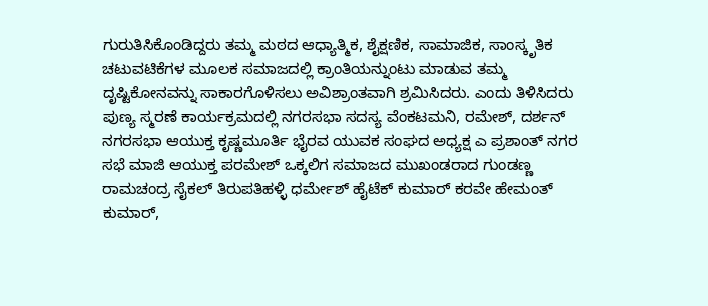ಗುರುತಿಸಿಕೊಂಡಿದ್ದರು ತಮ್ಮ ಮಠದ ಆಧ್ಯಾತ್ಮಿಕ, ಶೈಕ್ಷಣಿಕ, ಸಾಮಾಜಿಕ, ಸಾಂಸ್ಕೃತಿಕ ಚಟುವಟಿಕೆಗಳ ಮೂಲಕ ಸಮಾಜದಲ್ಲಿ ಕ್ರಾಂತಿಯನ್ನುಂಟು ಮಾಡುವ ತಮ್ಮ ದೃಷ್ಟಿಕೋನವನ್ನು ಸಾಕಾರಗೊಳಿಸಲು ಅವಿಶ್ರಾಂತವಾಗಿ ಶ್ರಮಿಸಿದರು. ಎಂದು ತಿಳಿಸಿದರು
ಪುಣ್ಯ ಸ್ಮರಣೆ ಕಾರ್ಯಕ್ರಮದಲ್ಲಿ ನಗರಸಭಾ ಸದಸ್ಯ ವೆಂಕಟಮನಿ, ರಮೇಶ್, ದರ್ಶನ್ ನಗರಸಭಾ ಆಯುಕ್ತ ಕೃಷ್ಣಮೂರ್ತಿ ಭೈರವ ಯುವಕ ಸಂಘದ ಅಧ್ಯಕ್ಷ ಎ ಪ್ರಶಾಂತ್ ನಗರ ಸಭೆ ಮಾಜಿ ಆಯುಕ್ತ ಪರಮೇಶ್ ಒಕ್ಕಲಿಗ ಸಮಾಜದ ಮುಖಂಡರಾದ ಗುಂಡಣ್ಣ ರಾಮಚಂದ್ರ ಸೈಕಲ್ ತಿರುಪತಿಹಳ್ಳಿ ಧರ್ಮೇಶ್ ಹೈಟೆಕ್ ಕುಮಾರ್ ಕರವೇ ಹೇಮಂತ್ ಕುಮಾರ್,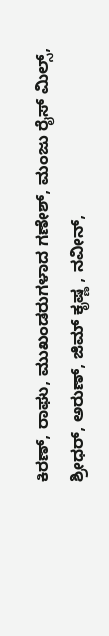ಕಿರಣ್, ರಾಘು, ಮುಖಂಡರುಗಳಾದ ಗಣೇಶ್, ಮಂಜು ರೈಸ್ ಮಿಲ್ಸ್, ಶ್ರೀಧರ್, ಅರುಣ್, ಜಿಮ್ ಕೃಷ್ಣ , ನವೀನ್,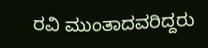ರವಿ ಮುಂತಾದವರಿದ್ದರು